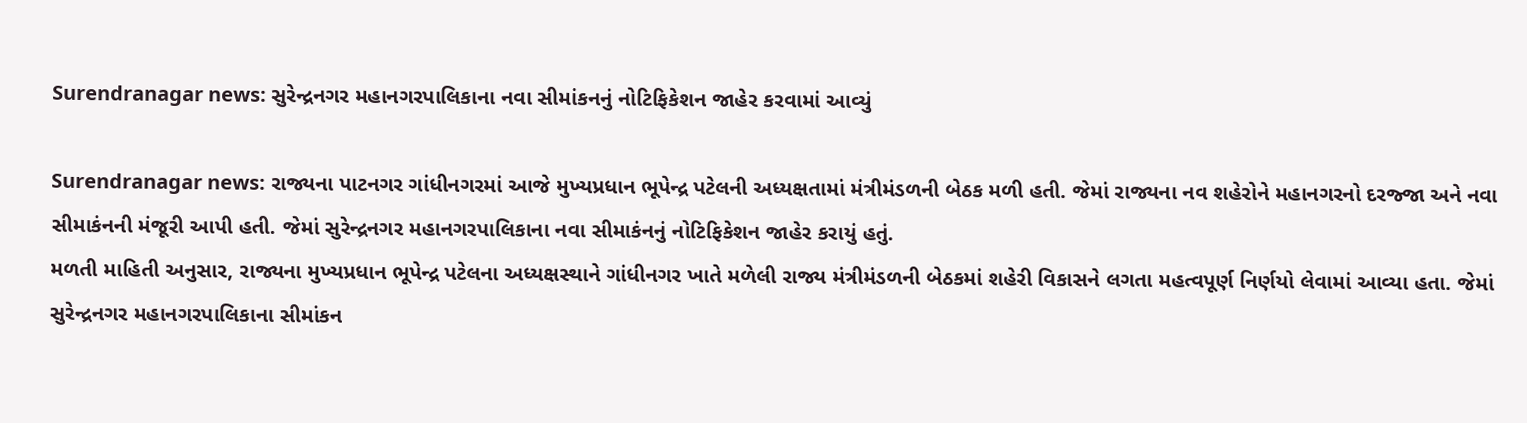Surendranagar news: સુરેન્દ્રનગર મહાનગરપાલિકાના નવા સીમાંકનનું નોટિફિકેશન જાહેર કરવામાં આવ્યું

Surendranagar news: રાજ્યના પાટનગર ગાંધીનગરમાં આજે મુખ્યપ્રધાન ભૂપેન્દ્ર પટેલની અધ્યક્ષતામાં મંત્રીમંડળની બેઠક મળી હતી. જેમાં રાજ્યના નવ શહેરોને મહાનગરનો દરજ્જા અને નવા સીમાકંનની મંજૂરી આપી હતી. જેમાં સુરેન્દ્રનગર મહાનગરપાલિકાના નવા સીમાકંનનું નોટિફિકેશન જાહેર કરાયું હતું.
મળતી માહિતી અનુસાર, રાજ્યના મુખ્યપ્રધાન ભૂપેન્દ્ર પટેલના અધ્યક્ષસ્થાને ગાંધીનગર ખાતે મળેલી રાજ્ય મંત્રીમંડળની બેઠકમાં શહેરી વિકાસને લગતા મહત્વપૂર્ણ નિર્ણયો લેવામાં આવ્યા હતા. જેમાં સુરેન્દ્રનગર મહાનગરપાલિકાના સીમાંકન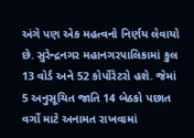અંગે પણ એક મહત્વનો નિર્ણય લેવાયો છે. સુરેન્દ્રનગર મહાનગરપાલિકામાં કુલ 13 વોર્ડ અને 52 કોર્પોરેટરો હશે. જેમાં 5 અનુસૂચિત જાતિ 14 બેઠકો પછાત વર્ગો માટે અનામત રાખવામાં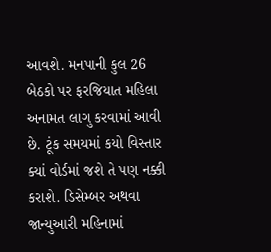આવશે. મનપાની કુલ 26 બેઠકો પર ફરજિયાત મહિલા અનામત લાગુ કરવામાં આવી છે. ટૂંક સમયમાં કયો વિસ્તાર ક્યાં વોર્ડમાં જશે તે પણ નક્કી કરાશે. ડિસેમ્બર અથવા જાન્યુઆરી મહિનામાં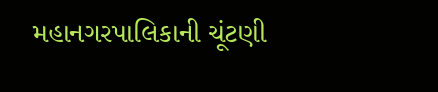મહાનગરપાલિકાની ચૂંટણી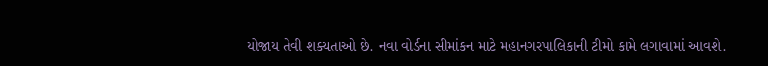યોજાય તેવી શક્યતાઓ છે. નવા વોર્ડના સીમાંકન માટે મહાનગરપાલિકાની ટીમો કામે લગાવામાં આવશે.